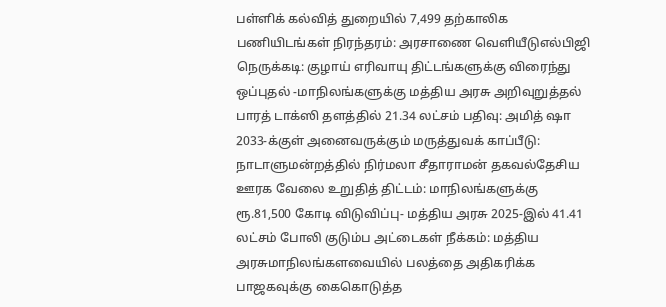பள்ளிக் கல்வித் துறையில் 7,499 தற்காலிக பணியிடங்கள் நிரந்தரம்: அரசாணை வெளியீடுஎல்பிஜி நெருக்கடி: குழாய் எரிவாயு திட்டங்களுக்கு விரைந்து ஒப்புதல் -மாநிலங்களுக்கு மத்திய அரசு அறிவுறுத்தல் பாரத் டாக்ஸி தளத்தில் 21.34 லட்சம் பதிவு: அமித் ஷா 2033-க்குள் அனைவருக்கும் மருத்துவக் காப்பீடு: நாடாளுமன்றத்தில் நிர்மலா சீதாராமன் தகவல்தேசிய ஊரக வேலை உறுதித் திட்டம்: மாநிலங்களுக்கு ரூ.81,500 கோடி விடுவிப்பு- மத்திய அரசு 2025-இல் 41.41 லட்சம் போலி குடும்ப அட்டைகள் நீக்கம்: மத்திய அரசுமாநிலங்களவையில் பலத்தை அதிகரிக்க பாஜகவுக்கு கைகொடுத்த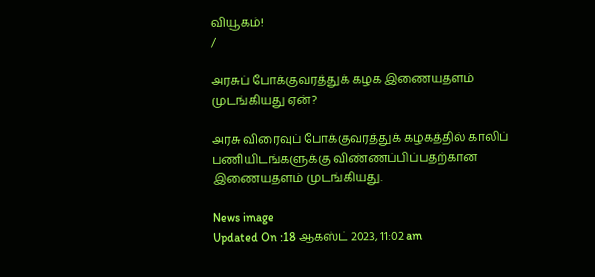வியூகம்!
/

அரசுப் போக்குவரத்துக் கழக இணையதளம் முடங்கியது ஏன்?

அரசு விரைவுப் போக்குவரத்துக் கழகத்தில் காலிப் பணியிடங்களுக்கு விண்ணப்பிப்பதற்கான இணையதளம் முடங்கியது.

News image
Updated On :18 ஆகஸ்ட் 2023, 11:02 am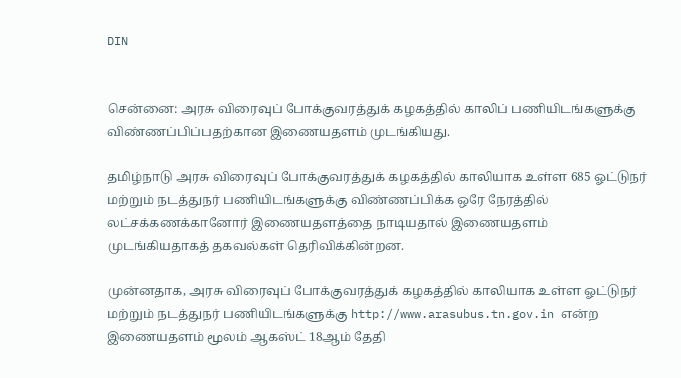DIN


சென்னை: அரசு விரைவுப் போக்குவரத்துக் கழகத்தில் காலிப் பணியிடங்களுக்கு விண்ணப்பிப்பதற்கான இணையதளம் முடங்கியது.

தமிழ்நாடு அரசு விரைவுப் போக்குவரத்துக் கழகத்தில் காலியாக உள்ள 685 ஓட்டுநர் மற்றும் நடத்துநர் பணியிடங்களுக்கு விண்ணப்பிக்க ஒரே நேரத்தில் லட்சக்கணக்கானோர் இணையதளத்தை நாடியதால் இணையதளம் முடங்கியதாகத் தகவல்கள் தெரிவிக்கின்றன.

முன்னதாக, அரசு விரைவுப் போக்குவரத்துக் கழகத்தில் காலியாக உள்ள ஓட்டுநர் மற்றும் நடத்துநர் பணியிடங்களுக்கு http://www.arasubus.tn.gov.in என்ற இணையதளம் மூலம் ஆகஸ்ட் 18ஆம் தேதி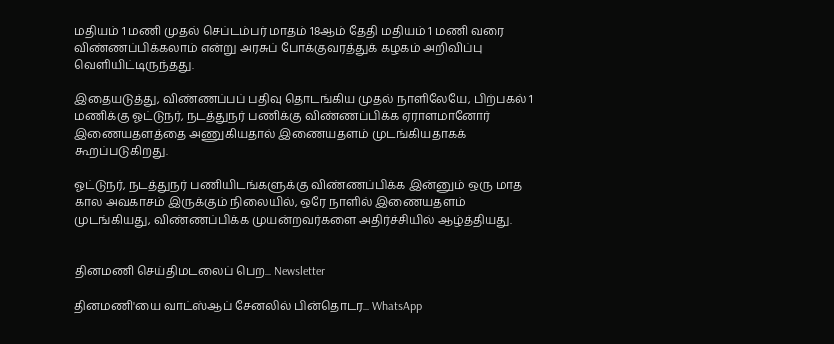மதியம் 1 மணி முதல் செப்டம்பர் மாதம் 18ஆம் தேதி மதியம் 1 மணி வரை விண்ணப்பிக்கலாம் என்று அரசுப் போக்குவரத்துக் கழகம் அறிவிப்பு வெளியிட்டிருந்தது.

இதையடுத்து, விண்ணப்பப் பதிவு தொடங்கிய முதல் நாளிலேயே, பிற்பகல் 1 மணிக்கு ஓட்டுநர், நடத்துநர் பணிக்கு விண்ணப்பிக்க ஏராளமானோர் இணையதளத்தை அணுகியதால் இணையதளம் முடங்கியதாகக் கூறப்படுகிறது.

ஓட்டுநர், நடத்துநர் பணியிடங்களுக்கு விண்ணப்பிக்க இன்னும் ஒரு மாத கால அவகாசம் இருக்கும் நிலையில், ஒரே நாளில் இணையதளம் முடங்கியது, விண்ணப்பிக்க முயன்றவர்களை அதிர்ச்சியில் ஆழ்த்தியது.


தினமணி செய்திமடலைப் பெற... Newsletter

தினமணி'யை வாட்ஸ்ஆப் சேனலில் பின்தொடர... WhatsApp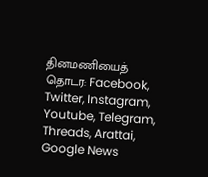தினமணியைத் தொடர: Facebook, Twitter, Instagram, Youtube, Telegram, Threads, Arattai, Google News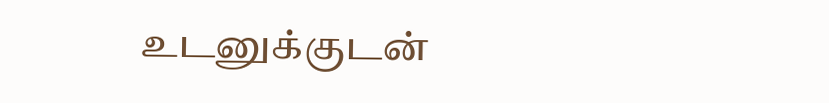உடனுக்குடன்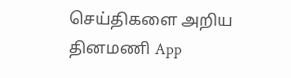செய்திகளை அறிய தினமணி App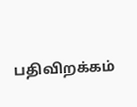பதிவிறக்கம்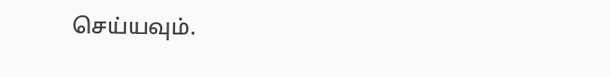செய்யவும்.